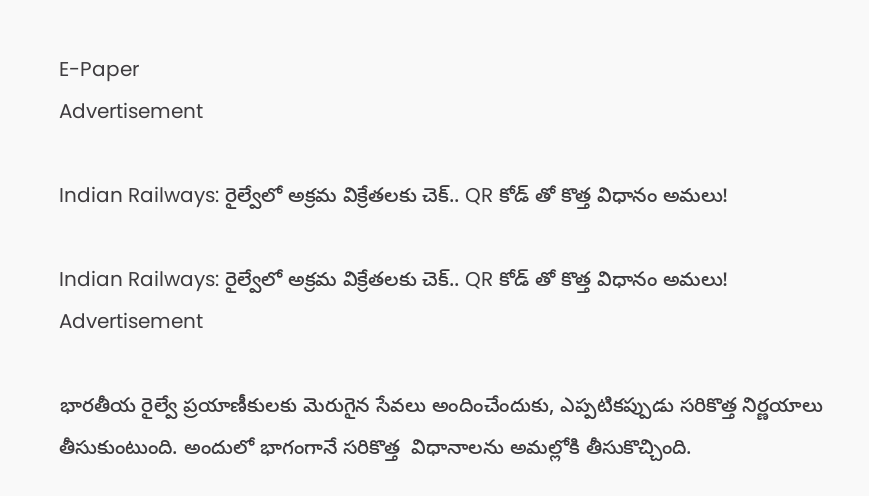E-Paper
Advertisement

Indian Railways: రైల్వేలో అక్రమ విక్రేతలకు చెక్.. QR కోడ్‌ తో కొత్త విధానం అమలు!

Indian Railways: రైల్వేలో అక్రమ విక్రేతలకు చెక్.. QR కోడ్‌ తో కొత్త విధానం అమలు!
Advertisement

భారతీయ రైల్వే ప్రయాణీకులకు మెరుగైన సేవలు అందించేందుకు, ఎప్పటికప్పుడు సరికొత్త నిర్ణయాలు తీసుకుంటుంది. అందులో భాగంగానే సరికొత్త  విధానాలను అమల్లోకి తీసుకొచ్చింది.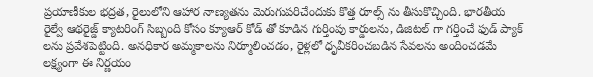ప్రయాణీకుల భద్రత, రైలులోని ఆహార నాణ్యతను మెరుగుపరిచేందుకు కొత్త రూల్స్ ను తీసుకొచ్చింది. భారతీయ రైల్వే ఆథరైజ్డ్ క్యాటరింగ్ సిబ్బంది కోసం క్యూఆర్ కోడ్‌ తో కూడిన గుర్తింపు కార్డులను, డిజిటల్‌ గా గర్తించే ఫుడ్ ప్యాక్ లను ప్రవేశపెట్టింది. అనధికార అమ్మకాలను నిర్మూలించడం, రైళ్లలో ధృవీకరించబడిన సేవలను అందించడమే లక్ష్యంగా ఈ నిర్ణయం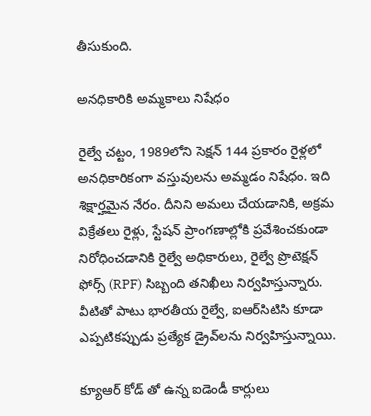తీసుకుంది.

అనధికారికి అమ్మకాలు నిషేధం

రైల్వే చట్టం, 1989లోని సెక్షన్ 144 ప్రకారం రైళ్లలో అనధికారికంగా వస్తువులను అమ్మడం నిషేధం. ఇది శిక్షార్హమైన నేరం. దీనిని అమలు చేయడానికి, అక్రమ విక్రేతలు రైళ్లు, స్టేషన్ ప్రాంగణాల్లోకి ప్రవేశించకుండా నిరోధించడానికి రైల్వే అధికారులు, రైల్వే ప్రొటెక్షన్ ఫోర్స్ (RPF) సిబ్బంది తనిఖీలు నిర్వహిస్తున్నారు. వీటితో పాటు భారతీయ రైల్వే, ఐఆర్‌సిటిసి కూడా ఎప్పటికప్పుడు ప్రత్యేక డ్రైవ్‌లను నిర్వహిస్తున్నాయి.

క్యూఆర్ కోడ్ తో ఉన్న ఐడెండీ కార్లులు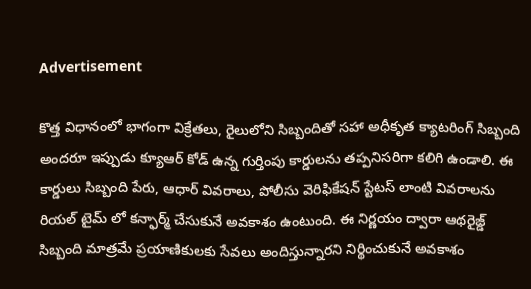Advertisement

కొత్త విధానంలో భాగంగా విక్రేతలు, రైలులోని సిబ్బందితో సహా అధీకృత క్యాటరింగ్ సిబ్బంది అందరూ ఇప్పుడు క్యూఆర్ కోడ్ ఉన్న గుర్తింపు కార్డులను తప్పనిసరిగా కలిగి ఉండాలి. ఈ కార్డులు సిబ్బంది పేరు, ఆధార్ వివరాలు, పోలీసు వెరిఫికేషన్ స్టేటస్ లాంటి వివరాలను రియల్ టైమ్ లో కన్ఫార్మ్ చేసుకునే అవకాశం ఉంటుంది. ఈ నిర్ణయం ద్వారా ఆథరైజ్డ్  సిబ్బంది మాత్రమే ప్రయాణికులకు సేవలు అందిస్తున్నారని నిర్థించుకునే అవకాశం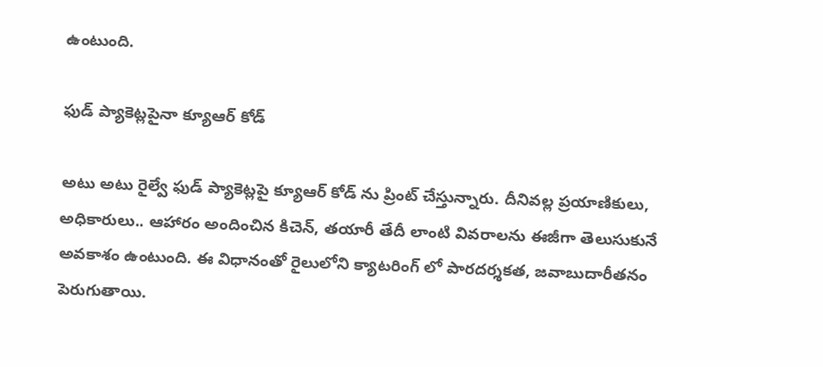ఉంటుంది.

ఫుడ్ ప్యాకెట్లపైనా క్యూఆర్ కోడ్

అటు అటు రైల్వే ఫుడ్ ప్యాకెట్లపై క్యూఆర్ కోడ్‌ ను ప్రింట్ చేస్తున్నారు. దీనివల్ల ప్రయాణికులు, అధికారులు.. ఆహారం అందించిన కిచెన్, తయారీ తేదీ లాంటి వివరాలను ఈజీగా తెలుసుకునే అవకాశం ఉంటుంది. ఈ విధానంతో రైలులోని క్యాటరింగ్‌ లో పారదర్శకత, జవాబుదారీతనం పెరుగుతాయి.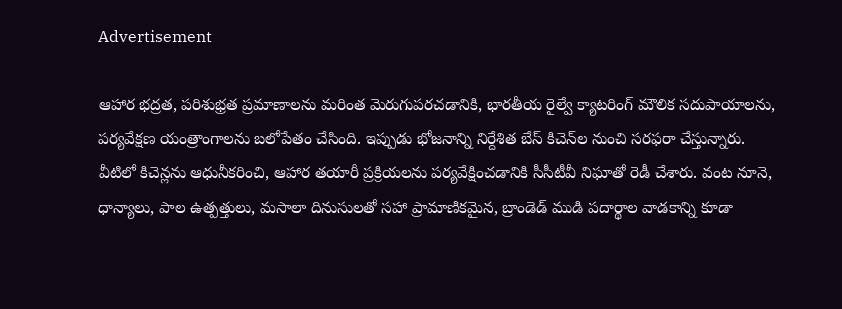Advertisement

ఆహార భద్రత, పరిశుభ్రత ప్రమాణాలను మరింత మెరుగుపరచడానికి, భారతీయ రైల్వే క్యాటరింగ్ మౌలిక సదుపాయాలను,  పర్యవేక్షణ యంత్రాంగాలను బలోపేతం చేసింది. ఇప్పుడు భోజనాన్ని నిర్దేశిత బేస్ కిచెన్‌ల నుంచి సరఫరా చేస్తున్నారు. వీటిలో కిచెన్లను ఆధునీకరించి, ఆహార తయారీ ప్రక్రియలను పర్యవేక్షించడానికి సీసీటీవీ నిఘాతో రెడీ చేశారు. వంట నూనె, ధాన్యాలు, పాల ఉత్పత్తులు, మసాలా దినుసులతో సహా ప్రామాణికమైన, బ్రాండెడ్ ముడి పదార్థాల వాడకాన్ని కూడా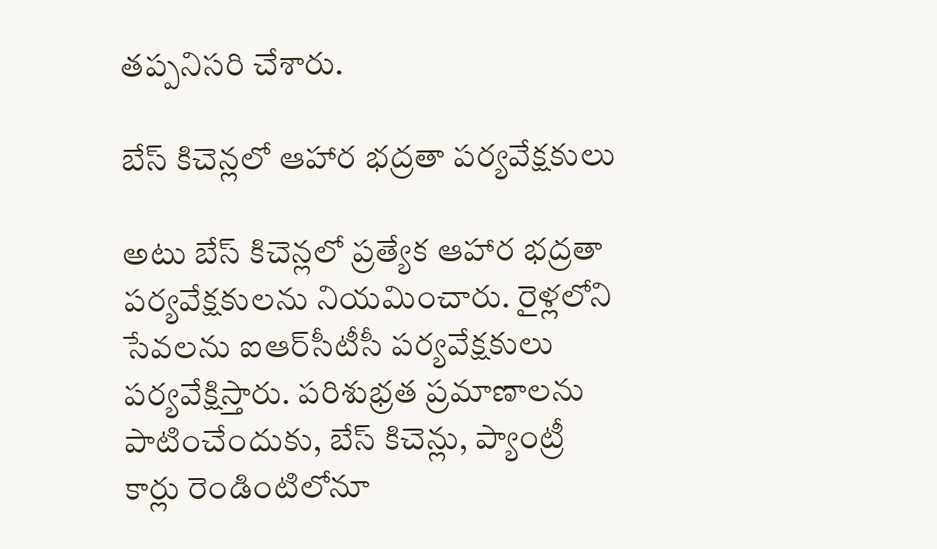తప్పనిసరి చేశారు.

బేస్ కిచెన్లలో ఆహార భద్రతా పర్యవేక్షకులు

అటు బేస్ కిచెన్లలో ప్రత్యేక ఆహార భద్రతా పర్యవేక్షకులను నియమించారు. రైళ్లలోని సేవలను ఐఆర్‌సీటీసీ పర్యవేక్షకులు పర్యవేక్షిస్తారు. పరిశుభ్రత ప్రమాణాలను పాటించేందుకు, బేస్ కిచెన్లు, ప్యాంట్రీ కార్లు రెండింటిలోనూ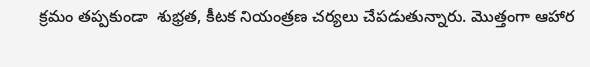క్రమం తప్పకుండా  శుభ్రత, కీటక నియంత్రణ చర్యలు చేపడుతున్నారు. మొత్తంగా ఆహార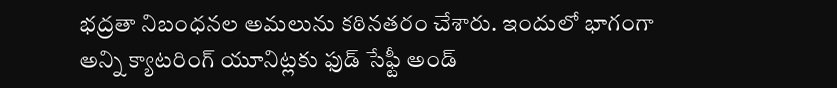భద్రతా నిబంధనల అమలును కఠినతరం చేశారు. ఇందులో భాగంగా అన్ని క్యాటరింగ్ యూనిట్లకు ఫుడ్ సేఫ్టీ అండ్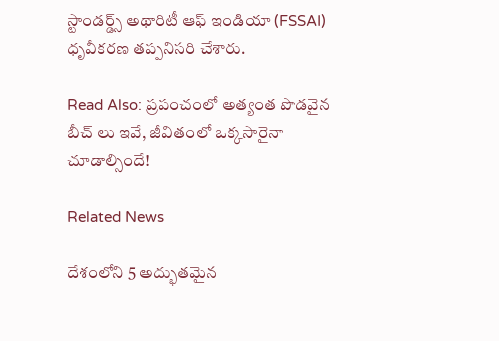స్టాండర్డ్స్ అథారిటీ ఆఫ్ ఇండియా (FSSAI) ధృవీకరణ తప్పనిసరి చేశారు.

Read Also: ప్రపంచంలో అత్యంత పొడవైన బీచ్ లు ఇవే, జీవితంలో ఒక్కసారైనా చూడాల్సిందే!

Related News

దేశంలోని 5 అద్భుతమైన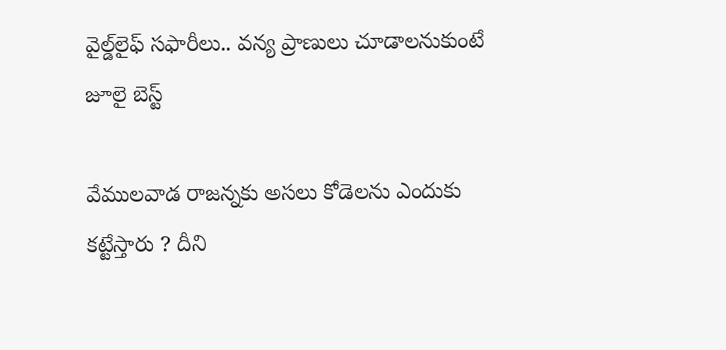వైల్డ్‌లైఫ్ సఫారీలు.. వన్య ప్రాణులు చూడాలనుకుంటే జూలై బెస్ట్

వేముల‌వాడ రాజ‌న్న‌కు అస‌లు కోడెలను ఎందుకు క‌ట్టేస్తారు ? దీని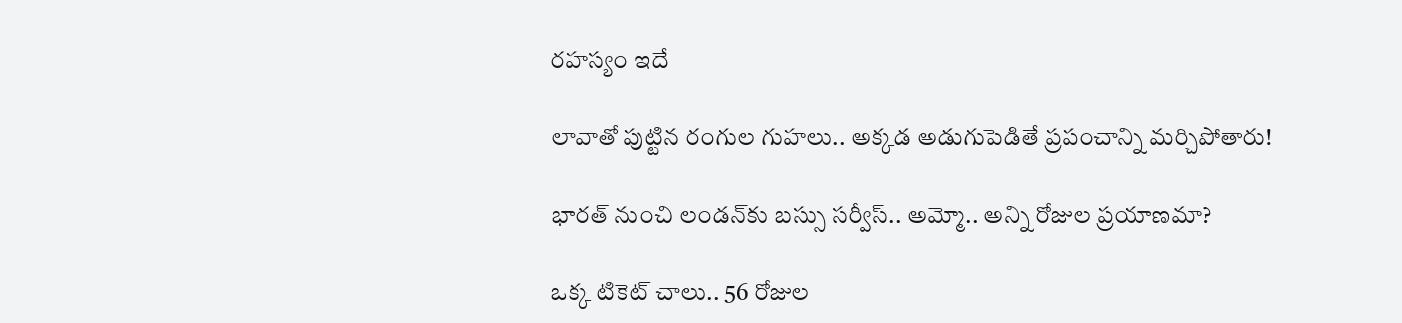ర‌హ‌స్యం ఇదే

లావాతో పుట్టిన రంగుల గుహలు.. అక్కడ అడుగుపెడితే ప్రపంచాన్ని మర్చిపోతారు!

భారత్ నుంచి లండన్‌కు బస్సు సర్వీస్.. అమ్మో.. అన్ని రోజుల ప్రయాణమా?

ఒక్క టికెట్ చాలు.. 56 రోజుల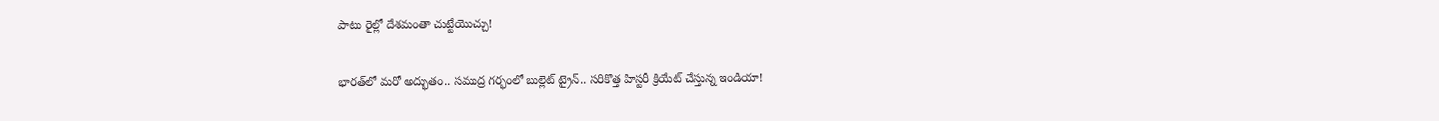పాటు రైల్లో దేశమంతా చుట్టేయొచ్చు!

భారత్‌లో మరో అద్భుతం.. సముద్ర గర్భంలో బుల్లెట్ ట్రైన్.. సరికొత్త హిస్టరీ క్రియేట్ చేస్తున్న ఇండియా!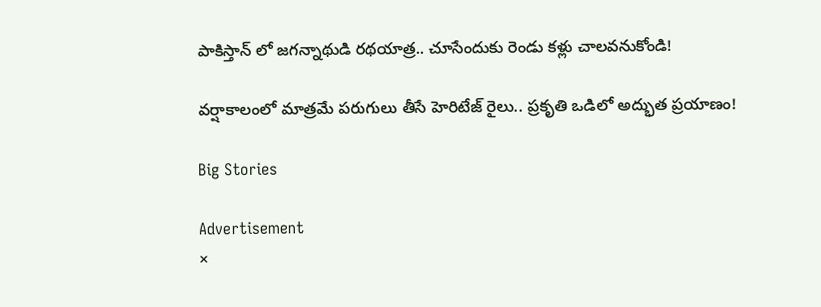పాకిస్తాన్ లో జగన్నాథుడి రథయాత్ర.. చూసేందుకు రెండు కళ్లు చాలవనుకోండి!

వర్షాకాలంలో మాత్రమే పరుగులు తీసే హెరిటేజ్ రైలు.. ప్రకృతి ఒడిలో అద్భుత ప్రయాణం!

Big Stories

Advertisement
×